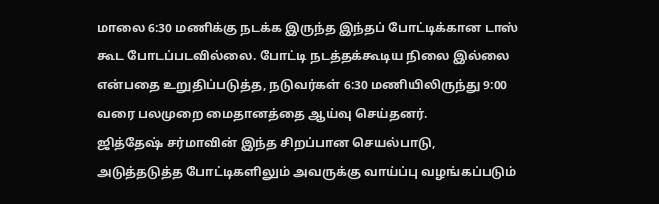மாலை 6:30 மணிக்கு நடக்க இருந்த இந்தப் போட்டிக்கான டாஸ் கூட போடப்படவில்லை. போட்டி நடத்தக்கூடிய நிலை இல்லை என்பதை உறுதிப்படுத்த, நடுவர்கள் 6:30 மணியிலிருந்து 9:00 வரை பலமுறை மைதானத்தை ஆய்வு செய்தனர்.
ஜித்தேஷ் சர்மாவின் இந்த சிறப்பான செயல்பாடு, அடுத்தடுத்த போட்டிகளிலும் அவருக்கு வாய்ப்பு வழங்கப்படும்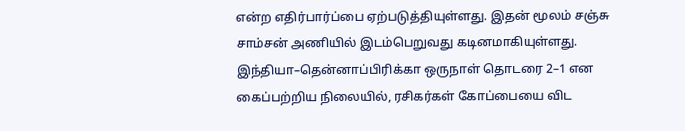என்ற எதிர்பார்ப்பை ஏற்படுத்தியுள்ளது. இதன் மூலம் சஞ்சு சாம்சன் அணியில் இடம்பெறுவது கடினமாகியுள்ளது.
இந்தியா–தென்னாப்பிரிக்கா ஒருநாள் தொடரை 2–1 என கைப்பற்றிய நிலையில், ரசிகர்கள் கோப்பையை விட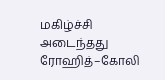மகிழ்ச்சி அடைந்தது ரோஹித்–கோலி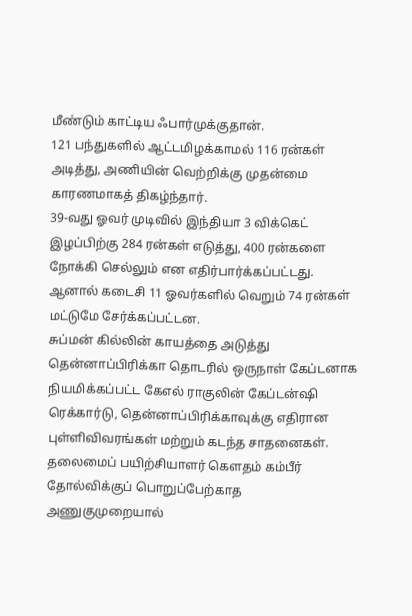மீண்டும் காட்டிய ஃபார்முக்குதான்.
121 பந்துகளில் ஆட்டமிழக்காமல் 116 ரன்கள் அடித்து, அணியின் வெற்றிக்கு முதன்மை காரணமாகத் திகழ்ந்தார்.
39-வது ஓவர் முடிவில் இந்தியா 3 விக்கெட் இழப்பிற்கு 284 ரன்கள் எடுத்து, 400 ரன்களை நோக்கி செல்லும் என எதிர்பார்க்கப்பட்டது. ஆனால் கடைசி 11 ஓவர்களில் வெறும் 74 ரன்கள் மட்டுமே சேர்க்கப்பட்டன.
சுப்மன் கில்லின் காயத்தை அடுத்து தென்னாப்பிரிக்கா தொடரில் ஒருநாள் கேப்டனாக நியமிக்கப்பட்ட கேஎல் ராகுலின் கேப்டன்ஷி ரெக்கார்டு, தென்னாப்பிரிக்காவுக்கு எதிரான புள்ளிவிவரங்கள் மற்றும் கடந்த சாதனைகள்.
தலைமைப் பயிற்சியாளர் கௌதம் கம்பீர் தோல்விக்குப் பொறுப்பேற்காத அணுகுமுறையால்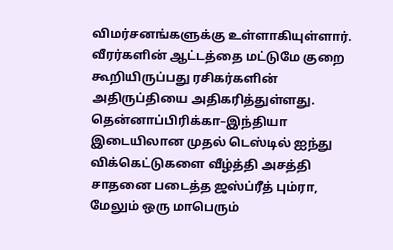விமர்சனங்களுக்கு உள்ளாகியுள்ளார். வீரர்களின் ஆட்டத்தை மட்டுமே குறை கூறியிருப்பது ரசிகர்களின் அதிருப்தியை அதிகரித்துள்ளது.
தென்னாப்பிரிக்கா–இந்தியா இடையிலான முதல் டெஸ்டில் ஐந்து விக்கெட்டுகளை வீழ்த்தி அசத்தி சாதனை படைத்த ஜஸ்ப்ரீத் பும்ரா, மேலும் ஒரு மாபெரும்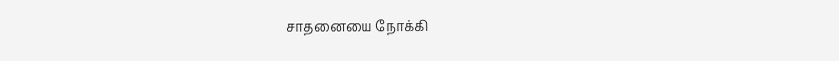சாதனையை நோக்கி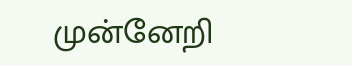முன்னேறி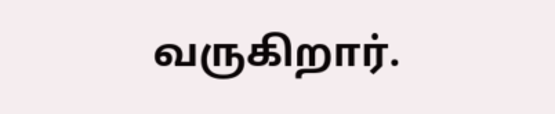வருகிறார்.